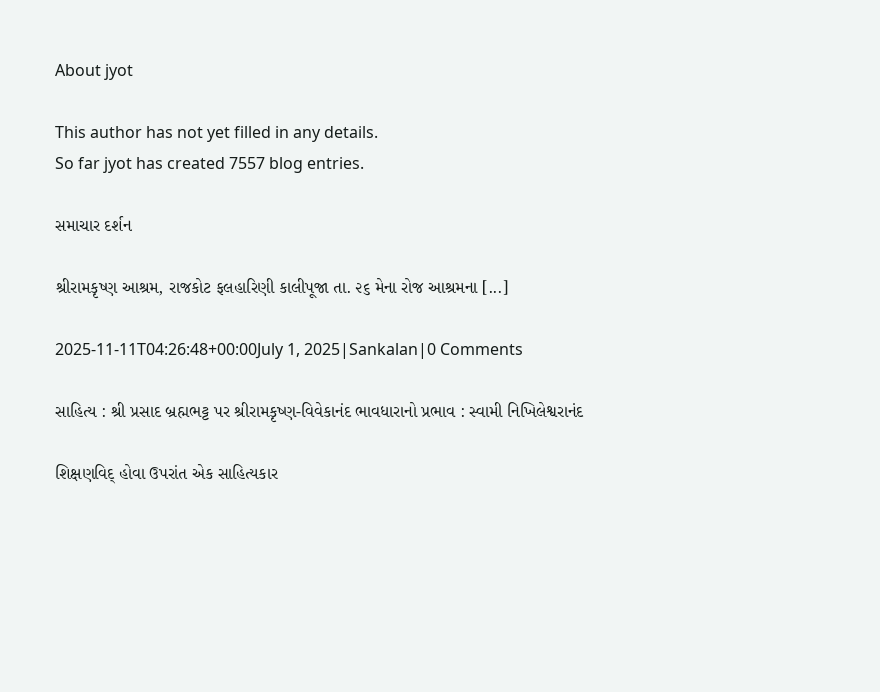About jyot

This author has not yet filled in any details.
So far jyot has created 7557 blog entries.

સમાચાર દર્શન

શ્રીરામકૃષ્ણ આશ્રમ, રાજકોટ ફલહારિણી કાલીપૂજા તા. ૨૬ મેના રોજ આશ્રમના [...]

2025-11-11T04:26:48+00:00July 1, 2025|Sankalan|0 Comments

સાહિત્ય : શ્રી પ્રસાદ બ્રહ્મભટ્ટ પર શ્રીરામકૃષ્ણ-વિવેકાનંદ ભાવધારાનો પ્રભાવ : સ્વામી નિખિલેશ્વરાનંદ

શિક્ષણવિદ્ હોવા ઉપરાંત એક સાહિત્યકાર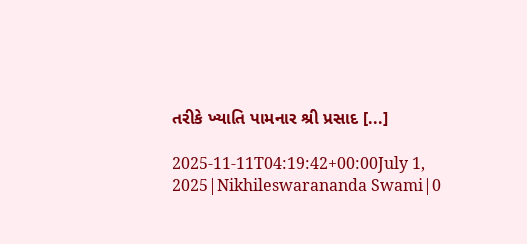તરીકે ખ્યાતિ પામનાર શ્રી પ્રસાદ [...]

2025-11-11T04:19:42+00:00July 1, 2025|Nikhileswarananda Swami|0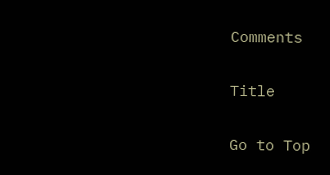Comments

Title

Go to Top